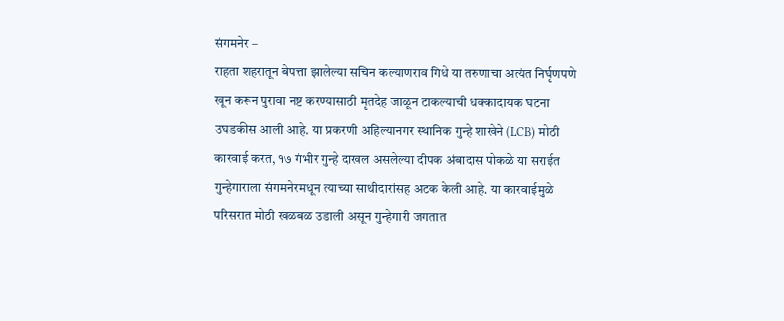संगमनेर –
राहता शहरातून बेपत्ता झालेल्या सचिन कल्याणराव गिधे या तरुणाचा अत्यंत निर्घृणपणे खून करून पुरावा नष्ट करण्यासाठी मृतदेह जाळून टाकल्याची धक्कादायक घटना उघडकीस आली आहे. या प्रकरणी अहिल्यानगर स्थानिक गुन्हे शाखेने (LCB) मोठी कारवाई करत, १७ गंभीर गुन्हे दाखल असलेल्या दीपक अंबादास पोकळे या सराईत गुन्हेगाराला संगमनेरमधून त्याच्या साथीदारांसह अटक केली आहे. या कारवाईमुळे परिसरात मोठी खळबळ उडाली असून गुन्हेगारी जगतात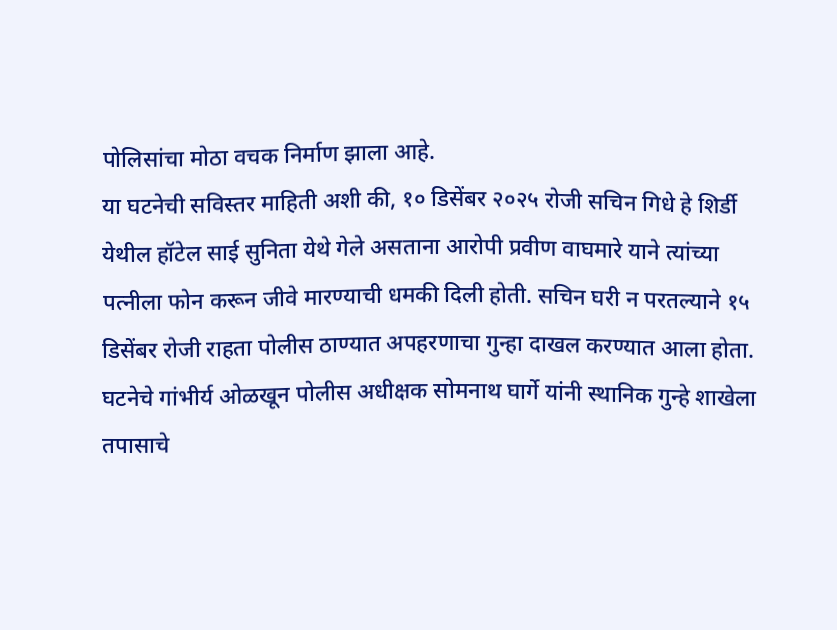पोलिसांचा मोठा वचक निर्माण झाला आहे.
या घटनेची सविस्तर माहिती अशी की, १० डिसेंबर २०२५ रोजी सचिन गिधे हे शिर्डी येथील हॉटेल साई सुनिता येथे गेले असताना आरोपी प्रवीण वाघमारे याने त्यांच्या पत्नीला फोन करून जीवे मारण्याची धमकी दिली होती. सचिन घरी न परतल्याने १५ डिसेंबर रोजी राहता पोलीस ठाण्यात अपहरणाचा गुन्हा दाखल करण्यात आला होता. घटनेचे गांभीर्य ओळखून पोलीस अधीक्षक सोमनाथ घार्गे यांनी स्थानिक गुन्हे शाखेला तपासाचे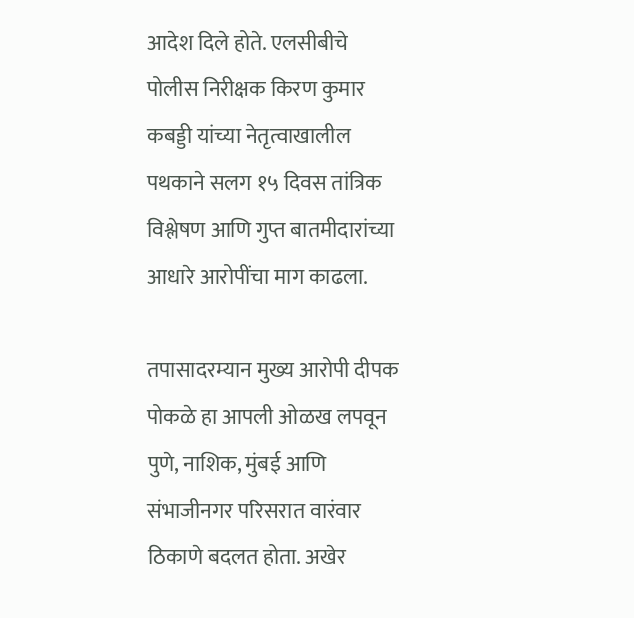आदेश दिले होते. एलसीबीचे पोलीस निरीक्षक किरण कुमार कबड्डी यांच्या नेतृत्वाखालील पथकाने सलग १५ दिवस तांत्रिक विश्लेषण आणि गुप्त बातमीदारांच्या आधारे आरोपींचा माग काढला.

तपासादरम्यान मुख्य आरोपी दीपक पोकळे हा आपली ओळख लपवून पुणे, नाशिक, मुंबई आणि संभाजीनगर परिसरात वारंवार ठिकाणे बदलत होता. अखेर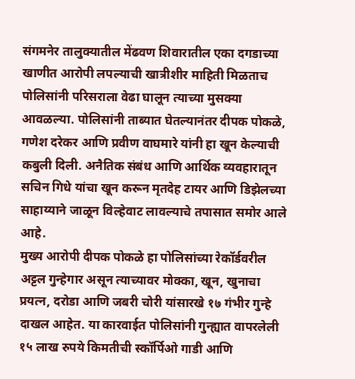संगमनेर तालुक्यातील मेंढवण शिवारातील एका दगडाच्या खाणीत आरोपी लपल्याची खात्रीशीर माहिती मिळताच पोलिसांनी परिसराला वेढा घालून त्याच्या मुसक्या आवळल्या. पोलिसांनी ताब्यात घेतल्यानंतर दीपक पोकळे, गणेश दरेकर आणि प्रवीण वाघमारे यांनी हा खून केल्याची कबुली दिली. अनैतिक संबंध आणि आर्थिक व्यवहारातून सचिन गिधे यांचा खून करून मृतदेह टायर आणि डिझेलच्या साहाय्याने जाळून विल्हेवाट लावल्याचे तपासात समोर आले आहे.
मुख्य आरोपी दीपक पोकळे हा पोलिसांच्या रेकॉर्डवरील अट्टल गुन्हेगार असून त्याच्यावर मोक्का, खून, खुनाचा प्रयत्न, दरोडा आणि जबरी चोरी यांसारखे १७ गंभीर गुन्हे दाखल आहेत. या कारवाईत पोलिसांनी गुन्ह्यात वापरलेली १५ लाख रुपये किमतीची स्कॉर्पिओ गाडी आणि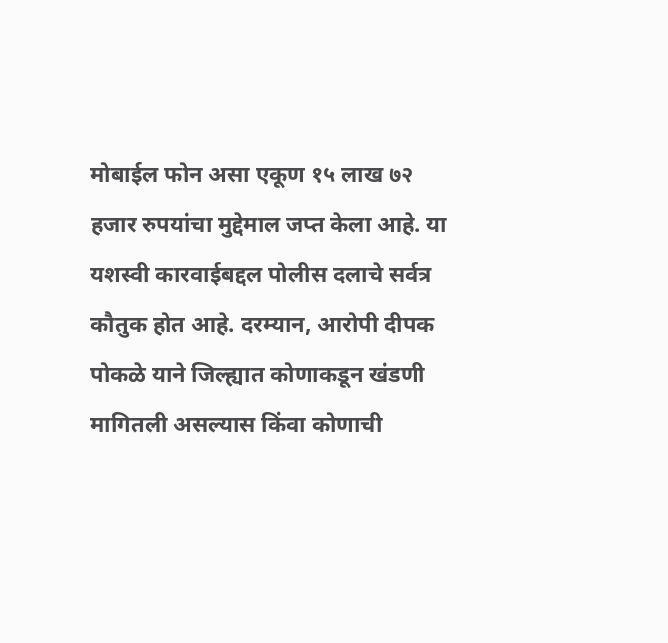मोबाईल फोन असा एकूण १५ लाख ७२ हजार रुपयांचा मुद्देमाल जप्त केला आहे. या यशस्वी कारवाईबद्दल पोलीस दलाचे सर्वत्र कौतुक होत आहे. दरम्यान, आरोपी दीपक पोकळे याने जिल्ह्यात कोणाकडून खंडणी मागितली असल्यास किंवा कोणाची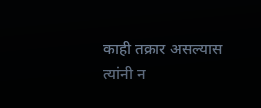काही तक्रार असल्यास त्यांनी न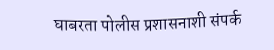घाबरता पोलीस प्रशासनाशी संपर्क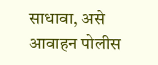साधावा, असे आवाहन पोलीस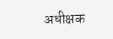अधीक्षक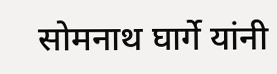सोमनाथ घार्गे यांनी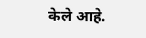केले आहे.